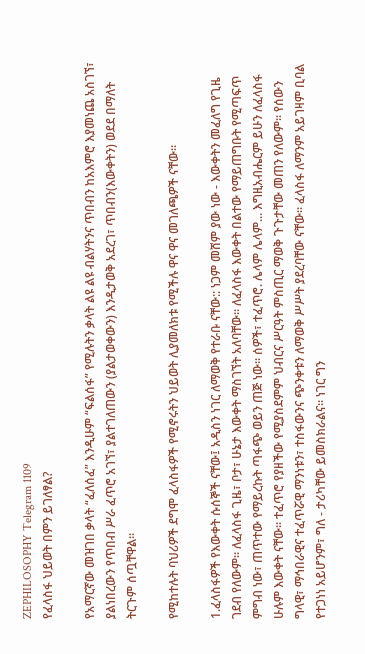ZEPHILOSOPHY Telegram 1109
የፈላስፋ ህይወት በምን ይገለፃል?

የአማርኛው መዝገበ ቃላት “ፈለሰፈ” እንዲሁም “ፍልሰፋ” የሚሉትን ቃላት ልዩ ልዩ ብልሃትንና ጥበብን ከአእምሮ እያመነጨ አስገኘ፣ ያልነበረውን የጥበብ ሥራ ፈጥሮ አገኘ፣ ያልተገለጠውን (ያልታወቀውን) እንዲታወቅ አደረገ፣ ጥበብን(እውቀትን) ወደደ በማለት ትርጉም ሰጧቸዋል፡፡

የሚከተሉት ባህሪዎች ደግሞ ፈላስፋዎች የሚኖሩትን ህይወት ሊያመለክቱ የሚችሉ ዋና ዋና መገለጫዎች ናቸው።

1.ፈላስፋዎች የእውቀት ሱሰኞች ናቸው፤ አዲስን ነገር ለማወቅ የተራቡ ናቸው:: ነጋም መሸም ያው ነው - እውቀትን መፈለግ የጊዜ ገደብ የለውም፡፡ ለፈላስፋ ጊዜ፣ ቦታ፣ ሁኔታ እውቀት ማስገኘት አለባቸው፡፡ ለፈላስፋ እውቀት በልተው የማይጠግቡት የሚጣፍጥ ምግብ ነው፣ ጠጥተው የማይረኩት ጣፋጭ ወይን ጠጅ ነው፡፡ ሰዎች፣ ተፈጥሮ. ሌላም ሌላም... እግዚአብሔርም ይሁን ለፈላስፋ ሁሉም እውቀት ናቸው፡፡ ተፈጥሮ የያዘችው የሚያስደምም ህብርና ሥርዓት ምስጢር ማወቅ ጉጉታቸው መጠን የለውም፡፡ የሰውን ግላዊ፣ ማኅበራዊና ተፈጥሯዊ ማንነቱን፣ ተስፋውንና ጭንቀቱን ለማወቅ ሥሥት ያደረባቸው ናቸው፡፡ ፈላስፋ ለማንም አይገዛም ቢባል የተጋነነ አይሆንም፣ ግለ - ታሪካቸው ይመስክራልና፡፡ ነገር ግን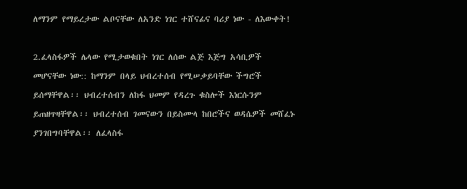ለማንም የማይረታው ልቦናቸው ለአንድ ነገር ተሸናፊና ባሪያ ነው - ለእውቀት!

2.ፈላስፋዎች ሌላው የሚታወቁበት ነገር ለሰው ልጅ እጅግ አሳቢዎች መሆናቸው ነው:: ከማንም በላይ ህብረተሰብ የሚሠቃይባቸው ችግሮች ይሰማቸዋል፡፡ ህብረተሰብን ለከፋ ህመም የዳረጉ ቁስሎች እነርሱንም ይጠዘጥዛቸዋል፡፡ ህብረተሰብ ገመናውን በይስሙላ ከበሮችና ወዳሴዎች መሸፈኑ ያንገበግባቸዋል፡፡ ለፈላስፋ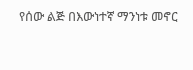የሰው ልጅ በእውነተኛ ማንነቱ መኖር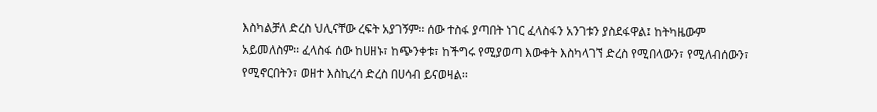እስካልቻለ ድረስ ህሊናቸው ረፍት አያገኝም፡፡ ሰው ተስፋ ያጣበት ነገር ፈላስፋን አንገቱን ያስደፋዋል፤ ከትካዜውም አይመለስም፡፡ ፈላስፋ ሰው ከሀዘኑ፣ ከጭንቀቱ፣ ከችግሩ የሚያወጣ እውቀት እስካላገኘ ድረስ የሚበላውን፣ የሚለብሰውን፣ የሚኖርበትን፣ ወዘተ እስኪረሳ ድረስ በሀሳብ ይናወዛል፡፡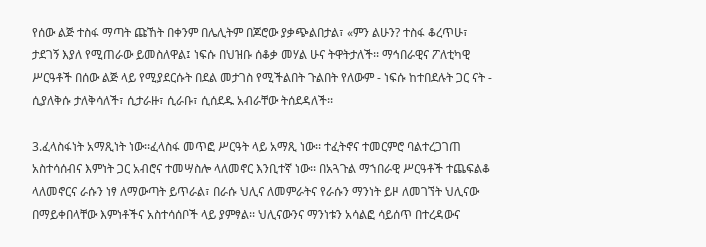የሰው ልጅ ተስፋ ማጣት ጩኸት በቀንም በሌሊትም በጆሮው ያቃጭልበታል፣ «ምን ልሁን? ተስፋ ቆረጥሁ፣ ታደገኝ እያለ የሚጠራው ይመስለዋል፤ ነፍሱ በህዝቡ ሰቆቃ መሃል ሁና ትዋትታለች፡፡ ማኅበራዊና ፖለቲካዊ ሥርዓቶች በሰው ልጅ ላይ የሚያደርሱት በደል መታገስ የሚችልበት ጉልበት የለውም - ነፍሱ ከተበደሉት ጋር ናት - ሲያለቅሱ ታለቅሳለች፣ ሲታራዙ፣ ሲራቡ፣ ሲሰደዱ አብራቸው ትሰደዳለች፡፡

3.ፈላስፋነት አማጺነት ነው፡፡ፈላስፋ መጥፎ ሥርዓት ላይ አማጺ ነው፡፡ ተፈትኖና ተመርምሮ ባልተረጋገጠ አስተሳሰብና እምነት ጋር አብሮና ተመሣስሎ ላለመኖር እንቢተኛ ነው፡፡ በአጓጉል ማኀበራዊ ሥርዓቶች ተጨፍልቆ ላለመኖርና ራሱን ነፃ ለማውጣት ይጥራል፣ በራሱ ህሊና ለመምራትና የራሱን ማንነት ይዞ ለመገኘት ህሊናው በማይቀበላቸው እምነቶችና አስተሳሰቦች ላይ ያምፃል፡፡ ህሊናውንና ማንነቱን አሳልፎ ሳይሰጥ በተረዳውና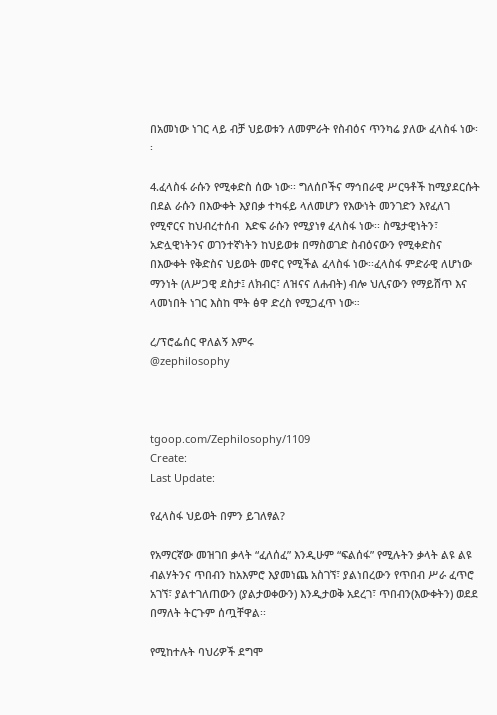በአመነው ነገር ላይ ብቻ ህይወቱን ለመምራት የስብዕና ጥንካሬ ያለው ፈላስፋ ነው፡፡

4.ፈላስፋ ራሱን የሚቀድስ ሰው ነው፡፡ ግለሰቦችና ማኅበራዊ ሥርዓቶች ከሚያደርሱት በደል ራሱን በእውቀት እያበቃ ተካፋይ ላለመሆን የእውነት መንገድን እየፈለገ የሚኖርና ከህብረተሰብ  እድፍ ራሱን የሚያነፃ ፈላስፋ ነው፡፡ ስሜታዊነትን፣ አድሏዊነትንና ወገንተኛነትን ከህይወቱ በማስወገድ ስብዕናውን የሚቀድስና በእውቀት የቅድስና ህይወት መኖር የሚችል ፈላስፋ ነው፡፡ፈላስፋ ምድራዊ ለሆነው ማንነት (ለሥጋዊ ደስታ፤ ለክብር፣ ለዝናና ለሐብት) ብሎ ህሊናውን የማይሸጥ እና ላመነበት ነገር እስከ ሞት ፅዋ ድረስ የሚጋፈጥ ነው።

ረ/ፕሮፌሰር ዋለልኝ እምሩ
@zephilosophy



tgoop.com/Zephilosophy/1109
Create:
Last Update:

የፈላስፋ ህይወት በምን ይገለፃል?

የአማርኛው መዝገበ ቃላት “ፈለሰፈ” እንዲሁም “ፍልሰፋ” የሚሉትን ቃላት ልዩ ልዩ ብልሃትንና ጥበብን ከአእምሮ እያመነጨ አስገኘ፣ ያልነበረውን የጥበብ ሥራ ፈጥሮ አገኘ፣ ያልተገለጠውን (ያልታወቀውን) እንዲታወቅ አደረገ፣ ጥበብን(እውቀትን) ወደደ በማለት ትርጉም ሰጧቸዋል፡፡

የሚከተሉት ባህሪዎች ደግሞ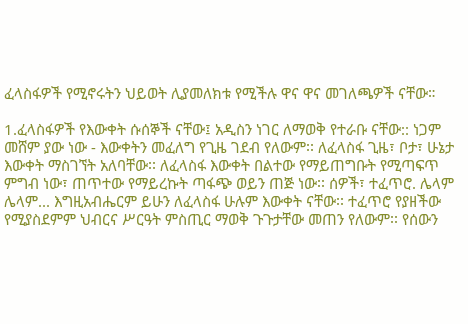ፈላስፋዎች የሚኖሩትን ህይወት ሊያመለክቱ የሚችሉ ዋና ዋና መገለጫዎች ናቸው።

1.ፈላስፋዎች የእውቀት ሱሰኞች ናቸው፤ አዲስን ነገር ለማወቅ የተራቡ ናቸው:: ነጋም መሸም ያው ነው - እውቀትን መፈለግ የጊዜ ገደብ የለውም፡፡ ለፈላስፋ ጊዜ፣ ቦታ፣ ሁኔታ እውቀት ማስገኘት አለባቸው፡፡ ለፈላስፋ እውቀት በልተው የማይጠግቡት የሚጣፍጥ ምግብ ነው፣ ጠጥተው የማይረኩት ጣፋጭ ወይን ጠጅ ነው፡፡ ሰዎች፣ ተፈጥሮ. ሌላም ሌላም... እግዚአብሔርም ይሁን ለፈላስፋ ሁሉም እውቀት ናቸው፡፡ ተፈጥሮ የያዘችው የሚያስደምም ህብርና ሥርዓት ምስጢር ማወቅ ጉጉታቸው መጠን የለውም፡፡ የሰውን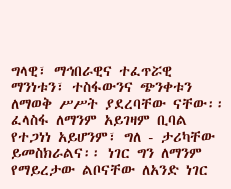ግላዊ፣ ማኅበራዊና ተፈጥሯዊ ማንነቱን፣ ተስፋውንና ጭንቀቱን ለማወቅ ሥሥት ያደረባቸው ናቸው፡፡ ፈላስፋ ለማንም አይገዛም ቢባል የተጋነነ አይሆንም፣ ግለ - ታሪካቸው ይመስክራልና፡፡ ነገር ግን ለማንም የማይረታው ልቦናቸው ለአንድ ነገር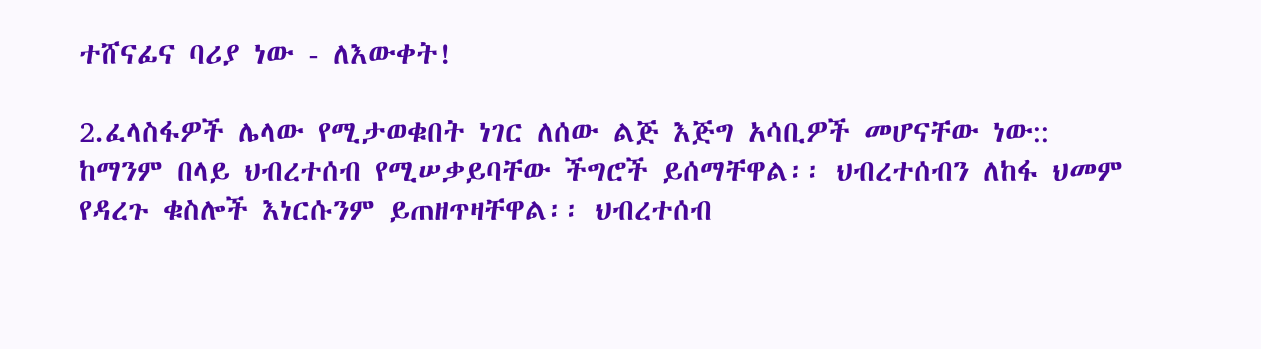ተሸናፊና ባሪያ ነው - ለእውቀት!

2.ፈላስፋዎች ሌላው የሚታወቁበት ነገር ለሰው ልጅ እጅግ አሳቢዎች መሆናቸው ነው:: ከማንም በላይ ህብረተሰብ የሚሠቃይባቸው ችግሮች ይሰማቸዋል፡፡ ህብረተሰብን ለከፋ ህመም የዳረጉ ቁስሎች እነርሱንም ይጠዘጥዛቸዋል፡፡ ህብረተሰብ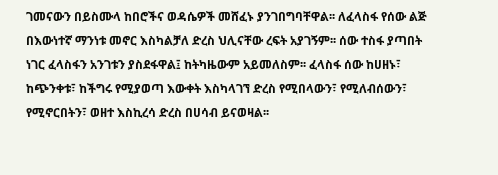ገመናውን በይስሙላ ከበሮችና ወዳሴዎች መሸፈኑ ያንገበግባቸዋል፡፡ ለፈላስፋ የሰው ልጅ በእውነተኛ ማንነቱ መኖር እስካልቻለ ድረስ ህሊናቸው ረፍት አያገኝም፡፡ ሰው ተስፋ ያጣበት ነገር ፈላስፋን አንገቱን ያስደፋዋል፤ ከትካዜውም አይመለስም፡፡ ፈላስፋ ሰው ከሀዘኑ፣ ከጭንቀቱ፣ ከችግሩ የሚያወጣ እውቀት እስካላገኘ ድረስ የሚበላውን፣ የሚለብሰውን፣ የሚኖርበትን፣ ወዘተ እስኪረሳ ድረስ በሀሳብ ይናወዛል፡፡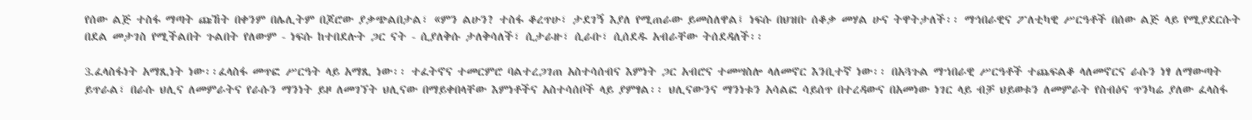የሰው ልጅ ተስፋ ማጣት ጩኸት በቀንም በሌሊትም በጆሮው ያቃጭልበታል፣ «ምን ልሁን? ተስፋ ቆረጥሁ፣ ታደገኝ እያለ የሚጠራው ይመስለዋል፤ ነፍሱ በህዝቡ ሰቆቃ መሃል ሁና ትዋትታለች፡፡ ማኅበራዊና ፖለቲካዊ ሥርዓቶች በሰው ልጅ ላይ የሚያደርሱት በደል መታገስ የሚችልበት ጉልበት የለውም - ነፍሱ ከተበደሉት ጋር ናት - ሲያለቅሱ ታለቅሳለች፣ ሲታራዙ፣ ሲራቡ፣ ሲሰደዱ አብራቸው ትሰደዳለች፡፡

3.ፈላስፋነት አማጺነት ነው፡፡ፈላስፋ መጥፎ ሥርዓት ላይ አማጺ ነው፡፡ ተፈትኖና ተመርምሮ ባልተረጋገጠ አስተሳሰብና እምነት ጋር አብሮና ተመሣስሎ ላለመኖር እንቢተኛ ነው፡፡ በአጓጉል ማኀበራዊ ሥርዓቶች ተጨፍልቆ ላለመኖርና ራሱን ነፃ ለማውጣት ይጥራል፣ በራሱ ህሊና ለመምራትና የራሱን ማንነት ይዞ ለመገኘት ህሊናው በማይቀበላቸው እምነቶችና አስተሳሰቦች ላይ ያምፃል፡፡ ህሊናውንና ማንነቱን አሳልፎ ሳይሰጥ በተረዳውና በአመነው ነገር ላይ ብቻ ህይወቱን ለመምራት የስብዕና ጥንካሬ ያለው ፈላስፋ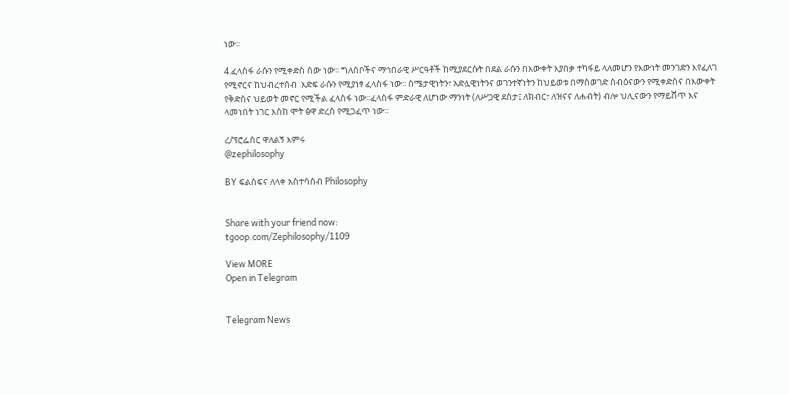ነው፡፡

4.ፈላስፋ ራሱን የሚቀድስ ሰው ነው፡፡ ግለሰቦችና ማኅበራዊ ሥርዓቶች ከሚያደርሱት በደል ራሱን በእውቀት እያበቃ ተካፋይ ላለመሆን የእውነት መንገድን እየፈለገ የሚኖርና ከህብረተሰብ  እድፍ ራሱን የሚያነፃ ፈላስፋ ነው፡፡ ስሜታዊነትን፣ አድሏዊነትንና ወገንተኛነትን ከህይወቱ በማስወገድ ስብዕናውን የሚቀድስና በእውቀት የቅድስና ህይወት መኖር የሚችል ፈላስፋ ነው፡፡ፈላስፋ ምድራዊ ለሆነው ማንነት (ለሥጋዊ ደስታ፤ ለክብር፣ ለዝናና ለሐብት) ብሎ ህሊናውን የማይሸጥ እና ላመነበት ነገር እስከ ሞት ፅዋ ድረስ የሚጋፈጥ ነው።

ረ/ፕሮፌሰር ዋለልኝ እምሩ
@zephilosophy

BY ፍልስፍና ለላቀ አስተሳሰብ Philosophy


Share with your friend now:
tgoop.com/Zephilosophy/1109

View MORE
Open in Telegram


Telegram News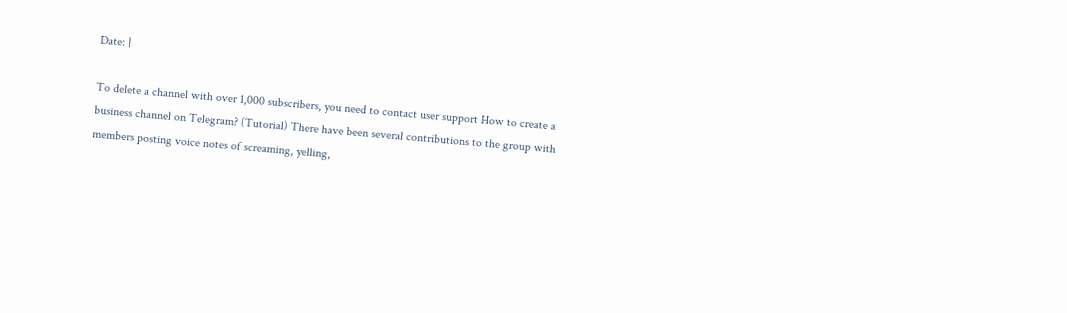Date: |

To delete a channel with over 1,000 subscribers, you need to contact user support How to create a business channel on Telegram? (Tutorial) There have been several contributions to the group with members posting voice notes of screaming, yelling,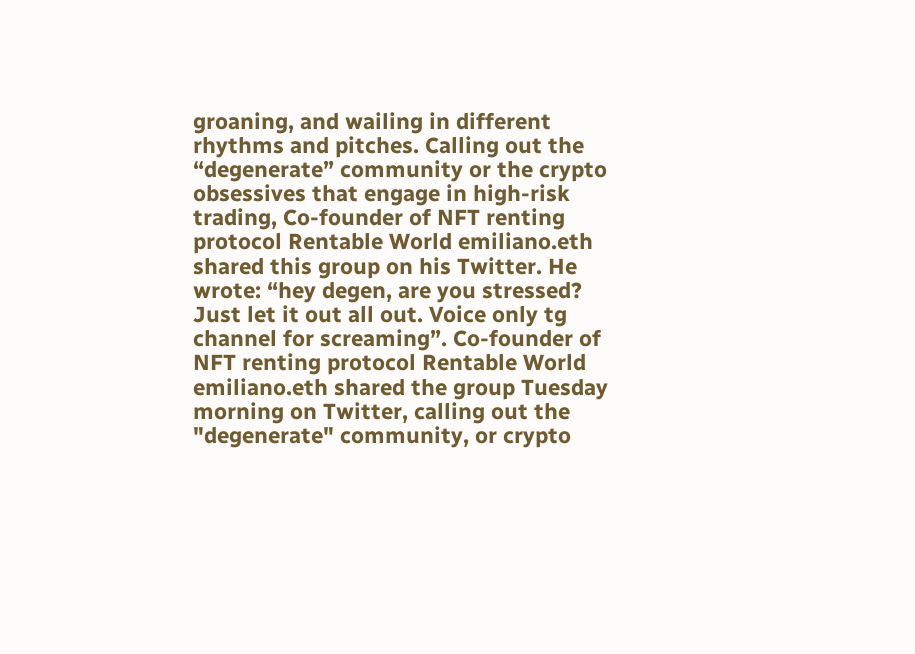groaning, and wailing in different rhythms and pitches. Calling out the “degenerate” community or the crypto obsessives that engage in high-risk trading, Co-founder of NFT renting protocol Rentable World emiliano.eth shared this group on his Twitter. He wrote: “hey degen, are you stressed? Just let it out all out. Voice only tg channel for screaming”. Co-founder of NFT renting protocol Rentable World emiliano.eth shared the group Tuesday morning on Twitter, calling out the "degenerate" community, or crypto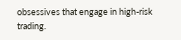obsessives that engage in high-risk trading.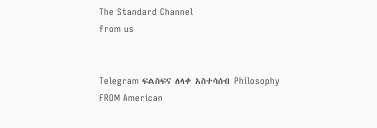The Standard Channel
from us


Telegram ፍልስፍና ለላቀ አስተሳሰብ Philosophy
FROM American